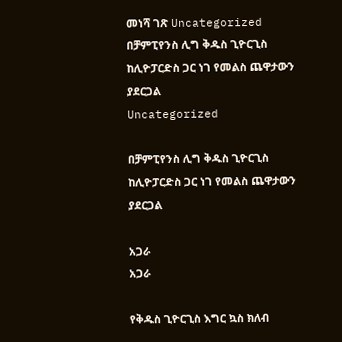መነሻ ገጽ Uncategorized በቻምፒየንስ ሊግ ቅዱስ ጊዮርጊስ ከሊዮፓርድስ ጋር ነገ የመልስ ጨዋታውን ያደርጋል
Uncategorized

በቻምፒየንስ ሊግ ቅዱስ ጊዮርጊስ ከሊዮፓርድስ ጋር ነገ የመልስ ጨዋታውን ያደርጋል

አጋራ
አጋራ

የቅዱስ ጊዮርጊስ እግር ኳስ ክለብ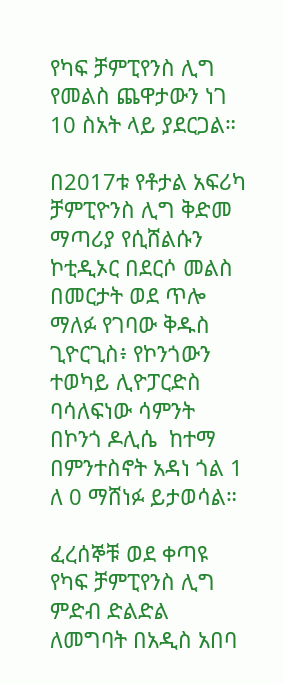የካፍ ቻምፒየንስ ሊግ የመልስ ጨዋታውን ነገ 10 ስአት ላይ ያደርጋል።

በ2017ቱ የቶታል አፍሪካ ቻምፒዮንስ ሊግ ቅድመ ማጣሪያ የሲሸልሱን ኮቲዲኦር በደርሶ መልስ በመርታት ወደ ጥሎ ማለፉ የገባው ቅዱስ ጊዮርጊስ፥ የኮንጎውን ተወካይ ሊዮፓርድስ ባሳለፍነው ሳምንት በኮንጎ ዶሊሴ  ከተማ በምንተስኖት አዳነ ጎል 1 ለ 0 ማሸነፉ ይታወሳል።

ፈረሰኞቹ ወደ ቀጣዩ የካፍ ቻምፒየንስ ሊግ ምድብ ድልድል ለመግባት በአዲስ አበባ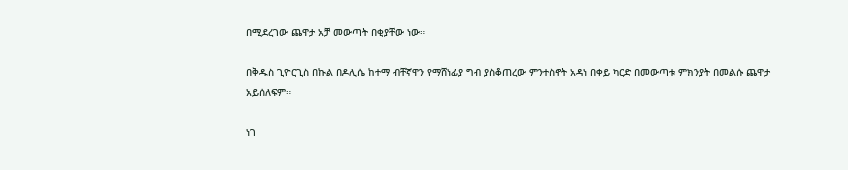በሚደረገው ጨዋታ አቻ መውጣት በቂያቸው ነው።

በቅዱስ ጊዮርጊስ በኩል በዶሊሴ ከተማ ብቸኛዋን የማሸነፊያ ግብ ያስቆጠረው ምንተስኖት አዳነ በቀይ ካርድ በመውጣቱ ምክንያት በመልሱ ጨዋታ አይሰለፍም።

ነገ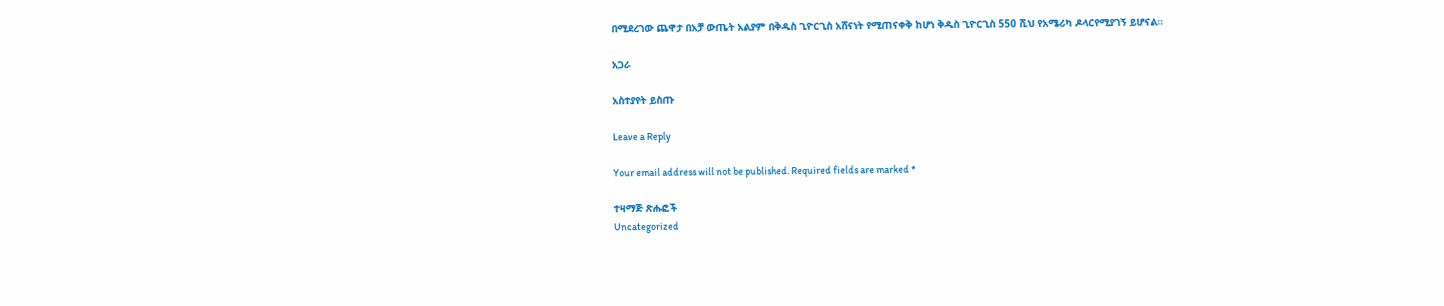በሚደረገው ጨዋታ በአቻ ውጤት አልያም በቅዱስ ጊዮርጊስ አሸናነት የሚጠናቀቅ ከሆነ ቅዱስ ጊዮርጊስ 550 ሺህ የአሜሪካ ዶላርየሚያገኝ ይሆናል።

አጋራ

አስተያየት ይስጡ

Leave a Reply

Your email address will not be published. Required fields are marked *

ተዛማጅ ጽሑፎች
Uncategorized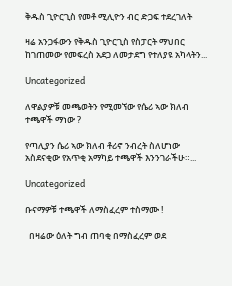ቅዱስ ጊዮርጊስ የመቶ ሚሊዮን ብር ድጋፍ ተደረገለት

ዛሬ አንጋፋውን የቅዱስ ጊዮርጊስ የስፓርት ማህበር ከገጠመው የመፍረስ አደጋ ለመታደግ የተለያዩ አካላትን...

Uncategorized

ለዋልያዎቹ መጫወትን የሚመኘው የሴሪ ኣው ክለብ ተጫዋች ማነው ?

የጣሊያን ሴሪ ኣው ክለብ ቶሪኖ ንብረት ስለሆነው አስደናቂው የአጥቂ አማካይ ተጫዋች እንንገራችሁ።...

Uncategorized

ቡናማዎቹ ተጫዋች ለማስፈረም ተስማሙ !

  በዛሬው ዕለት ግብ ጠባቂ በማስፈረም ወደ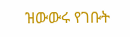ዝውውሩ የገቡት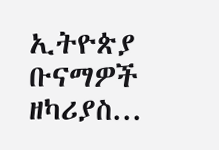ኢትዮጵያ ቡናማዎች ዘካሪያስ...